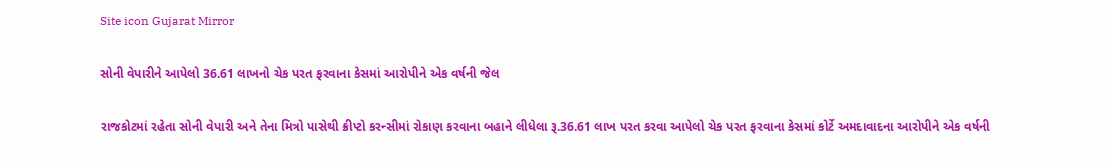Site icon Gujarat Mirror

સોની વેપારીને આપેલો 36.61 લાખનો ચેક પરત ફરવાના કેસમાં આરોપીને એક વર્ષની જેલ

રાજકોટમાં રહેતા સોની વેપારી અને તેના મિત્રો પાસેથી ક્રીપ્ટો કરન્સીમાં રોકાણ કરવાના બહાને લીધેલા રૂ.36.61 લાખ પરત કરવા આપેલો ચેક પરત ફરવાના કેસમાં કોર્ટે અમદાવાદના આરોપીને એક વર્ષની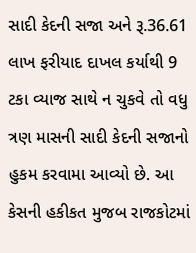સાદી કેદની સજા અને રૂ.36.61 લાખ ફરીયાદ દાખલ કર્યાથી 9 ટકા વ્યાજ સાથે ન ચુકવે તો વધુ ત્રણ માસની સાદી કેદની સજાનો હુકમ કરવામા આવ્યો છે. આ કેસની હકીકત મુજબ રાજકોટમાં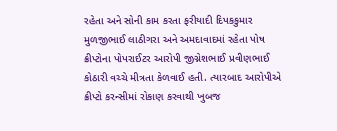રહેતા અને સોની કામ કરતા ફરીયાદી દિપકકુમાર મુળજીભાઈ લાઠીગરા અને અમદાવાદમાં રહેતા પોષ ક્રીપ્ટોના પોપરાઈટર આરોપી જીગ્નેશભાઈ પ્રવીણભાઈ કોઠારી વચ્ચે મીત્રતા કેળવાઈ હતી. ત્યારબાદ આરોપીએ ક્રીપ્ટો કરન્સીમાં રોકાણ કરવાથી ખુબજ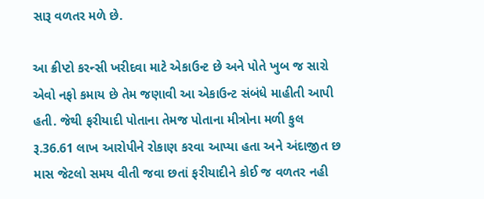સારૂ વળતર મળે છે.

આ ક્રીપ્ટો કરન્સી ખરીદવા માટે એકાઉન્ટ છે અને પોતે ખુબ જ સારો એવો નફો કમાય છે તેમ જણાવી આ એકાઉન્ટ સંબંધે માહીતી આપી હતી. જેથી ફરીયાદી પોતાના તેમજ પોતાના મીત્રોના મળી કુલ રૂ.36.61 લાખ આરોપીને રોકાણ કરવા આપ્યા હતા અને અંદાજીત છ માસ જેટલો સમય વીતી જવા છતાં ફરીયાદીને કોઈ જ વળતર નહી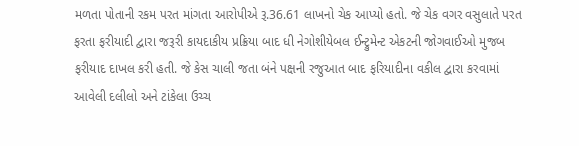મળતા પોતાની રકમ પરત માંગતા આરોપીએ રૂ.36.61 લાખનો ચેક આપ્યો હતો. જે ચેક વગર વસુલાતે પરત ફરતા ફરીયાદી દ્વારા જરૂરી કાયદાકીય પ્રક્રિયા બાદ ધી નેગોશીયેબલ ઈન્ટ્રુમેન્ટ એકટની જોગવાઈઓ મુજબ ફરીયાદ દાખલ કરી હતી. જે કેસ ચાલી જતા બંને પક્ષની રજુઆત બાદ ફરિયાદીના વકીલ દ્વારા કરવામાં આવેલી દલીલો અને ટાંકેલા ઉચ્ચ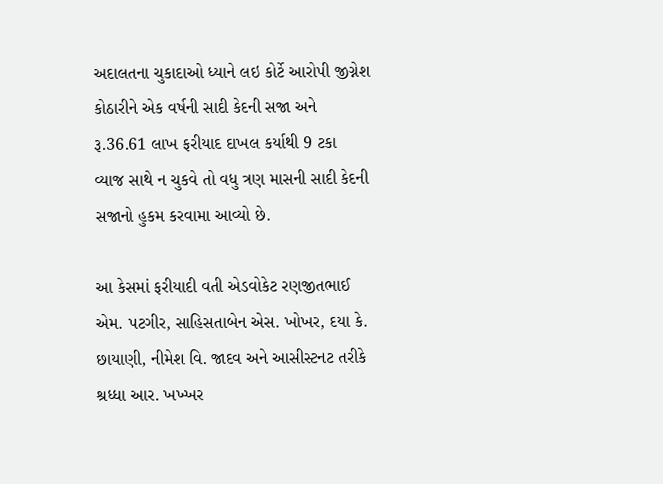અદાલતના ચુકાદાઓ ધ્યાને લઇ કોર્ટે આરોપી જીગ્નેશ કોઠારીને એક વર્ષની સાદી કેદની સજા અને રૂ.36.61 લાખ ફરીયાદ દાખલ કર્યાથી 9 ટકા વ્યાજ સાથે ન ચુકવે તો વધુ ત્રણ માસની સાદી કેદની સજાનો હુકમ કરવામા આવ્યો છે.

આ કેસમાં ફરીયાદી વતી એડવોકેટ રણજીતભાઈ એમ. પટગીર, સાહિસતાબેન એસ. ખોખર, દયા કે. છાયાણી, નીમેશ વિ. જાદવ અને આસીસ્ટનટ તરીકે શ્રધ્ધા આર. ખખ્ખર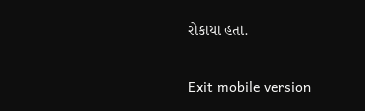રોકાયા હતા.

Exit mobile version